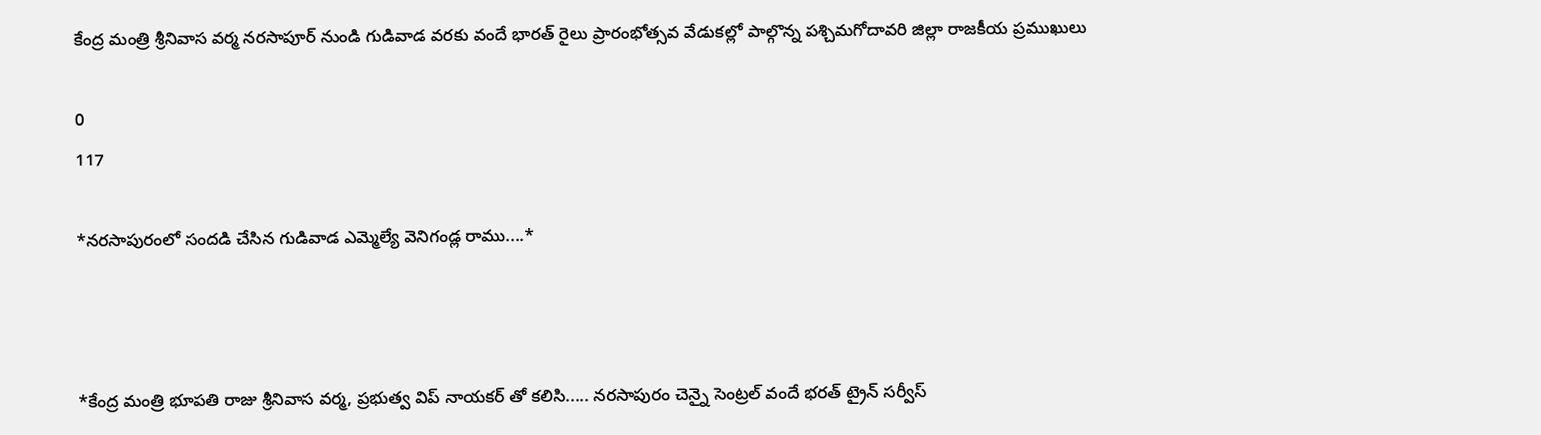కేంద్ర మంత్రి శ్రీనివాస వర్మ నరసాపూర్ నుండి గుడివాడ వరకు వందే భారత్ రైలు ప్రారంభోత్సవ వేడుకల్లో పాల్గొన్న పశ్చిమగోదావరి జిల్లా రాజకీయ ప్రముఖులు

0
117

*నరసాపురంలో సందడి చేసిన గుడివాడ ఎమ్మెల్యే వెనిగండ్ల రాము....*



*కేంద్ర మంత్రి భూపతి రాజు శ్రీనివాస వర్మ, ప్రభుత్వ విప్ నాయకర్ తో కలిసి..... నరసాపురం చెన్నై సెంట్రల్ వందే భరత్ ట్రైన్ సర్వీస్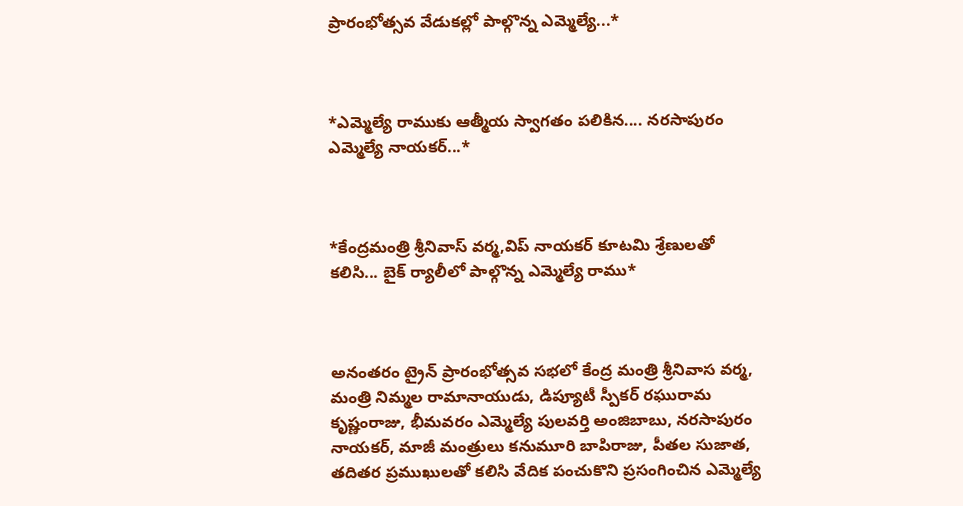ప్రారంభోత్సవ వేడుకల్లో పాల్గొన్న ఎమ్మెల్యే...*



*ఎమ్మెల్యే రాముకు ఆత్మీయ స్వాగతం పలికిన.... నరసాపురం ఎమ్మెల్యే నాయకర్...*



*కేంద్రమంత్రి శ్రీనివాస్ వర్మ,విప్ నాయకర్ కూటమి శ్రేణులతో కలిసి... బైక్ ర్యాలీలో పాల్గొన్న ఎమ్మెల్యే రాము*



అనంతరం ట్రైన్ ప్రారంభోత్సవ సభలో కేంద్ర మంత్రి శ్రీనివాస వర్మ, మంత్రి నిమ్మల రామానాయుడు, డిప్యూటీ స్పీకర్ రఘురామ కృష్ణంరాజు, భీమవరం ఎమ్మెల్యే పులవర్తి అంజిబాబు, నరసాపురం నాయకర్, మాజీ మంత్రులు కనుమూరి బాపిరాజు, పీతల సుజాత, తదితర ప్రముఖులతో కలిసి వేదిక పంచుకొని ప్రసంగించిన ఎమ్మెల్యే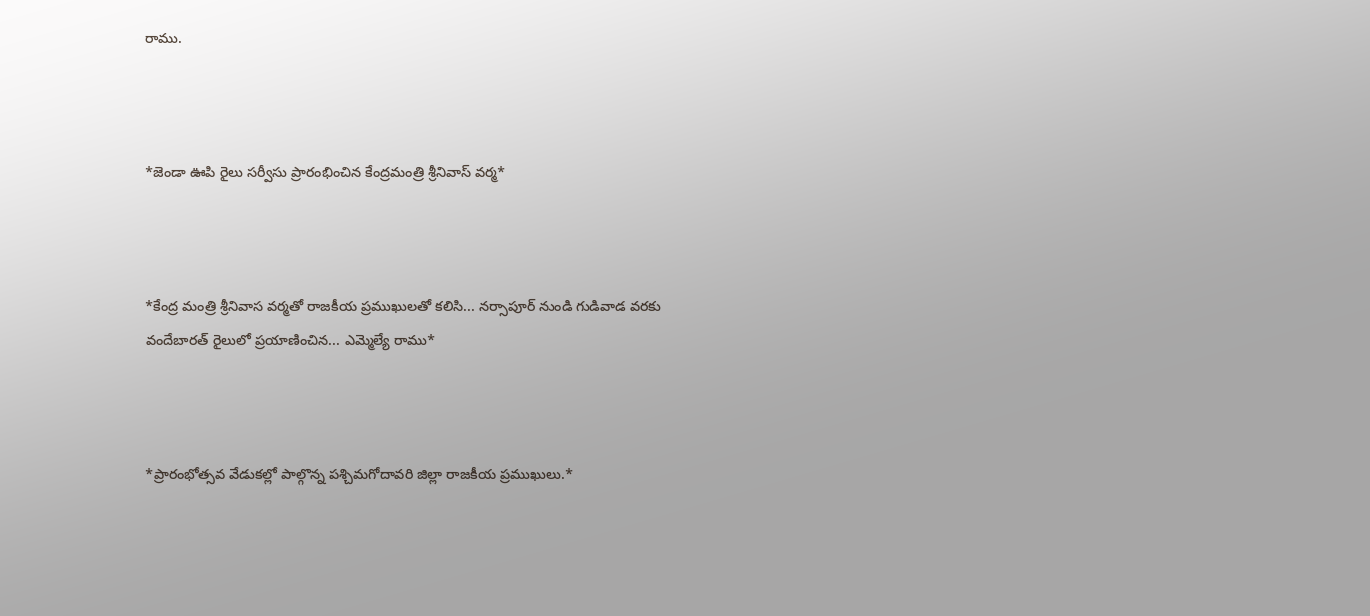రాము.



*జెండా ఊపి రైలు సర్వీసు ప్రారంభించిన కేంద్రమంత్రి శ్రీనివాస్ వర్మ*



*కేంద్ర మంత్రి శ్రీనివాస వర్మతో రాజకీయ ప్రముఖులతో కలిసి... నర్సాపూర్ నుండి గుడివాడ వరకు వందేబారత్ రైలులో ప్రయాణించిన... ఎమ్మెల్యే రాము*



*ప్రారంభోత్సవ వేడుకల్లో పాల్గొన్న పశ్చిమగోదావరి జిల్లా రాజకీయ ప్రముఖులు.*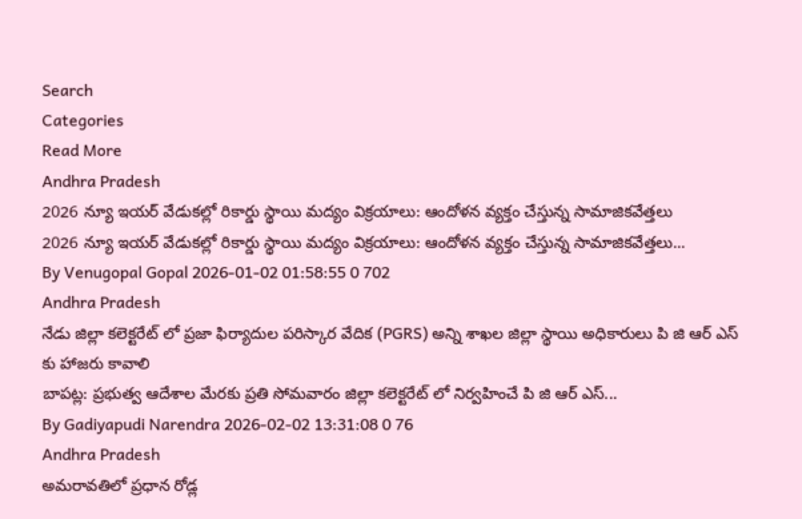Search
Categories
Read More
Andhra Pradesh
2026 న్యూ ఇయర్ వేడుకల్లో రికార్డు స్థాయి మద్యం విక్రయాలు: ఆందోళన వ్యక్తం చేస్తున్న సామాజికవేత్తలు
2026 న్యూ ఇయర్ వేడుకల్లో రికార్డు స్థాయి మద్యం విక్రయాలు: ఆందోళన వ్యక్తం చేస్తున్న సామాజికవేత్తలు...
By Venugopal Gopal 2026-01-02 01:58:55 0 702
Andhra Pradesh
నేడు జిల్లా కలెక్టరేట్ లో ప్రజా ఫిర్యాదుల పరిస్కార వేదిక (PGRS) అన్ని శాఖల జిల్లా స్థాయి అధికారులు పి జి ఆర్ ఎస్ కు హాజరు కావాలి
బాపట్ల: ప్రభుత్వ ఆదేశాల మేరకు ప్రతి సోమవారం జిల్లా కలెక్టరేట్ లో నిర్వహించే పి జి ఆర్ ఎస్...
By Gadiyapudi Narendra 2026-02-02 13:31:08 0 76
Andhra Pradesh
అమరావతిలో ప్రధాన రోడ్ల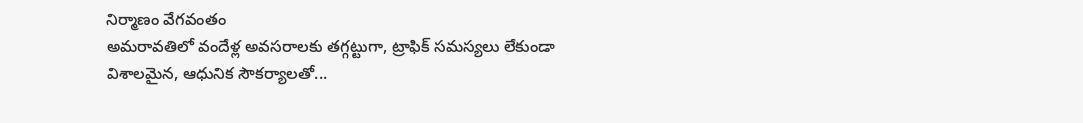నిర్మాణం వేగవంతం
అమరావతిలో వందేళ్ల అవసరాలకు తగ్గట్టుగా, ట్రాఫిక్ సమస్యలు లేకుండా విశాలమైన, ఆధునిక సౌకర్యాలతో...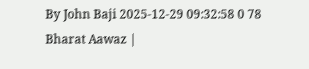By John Baji 2025-12-29 09:32:58 0 78
Bharat Aawaz |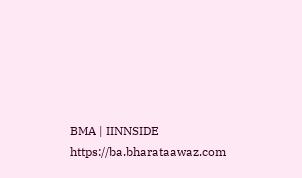BMA | IINNSIDE https://ba.bharataawaz.com